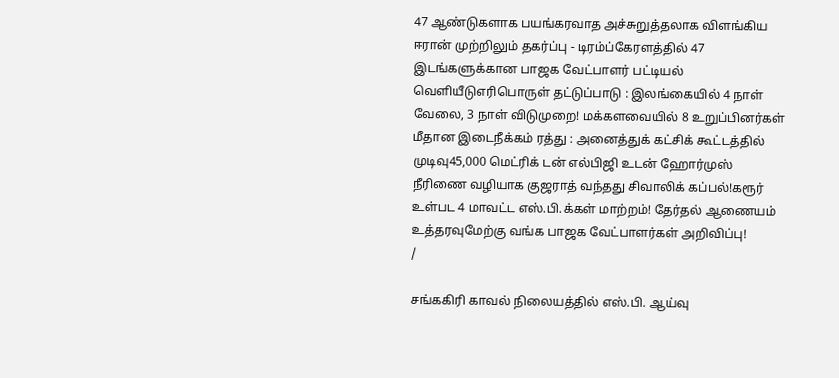47 ஆண்டுகளாக பயங்கரவாத அச்சுறுத்தலாக விளங்கிய ஈரான் முற்றிலும் தகர்ப்பு - டிரம்ப்கேரளத்தில் 47 இடங்களுக்கான பாஜக வேட்பாளர் பட்டியல் வெளியீடுஎரிபொருள் தட்டுப்பாடு : இலங்கையில் 4 நாள் வேலை, 3 நாள் விடுமுறை! மக்களவையில் 8 உறுப்பினர்கள் மீதான இடைநீக்கம் ரத்து : அனைத்துக் கட்சிக் கூட்டத்தில் முடிவு45,000 மெட்ரிக் டன் எல்பிஜி உடன் ஹோர்முஸ் நீரிணை வழியாக குஜராத் வந்தது சிவாலிக் கப்பல்!கரூர் உள்பட 4 மாவட்ட எஸ்.பி.க்கள் மாற்றம்! தேர்தல் ஆணையம் உத்தரவுமேற்கு வங்க பாஜக வேட்பாளர்கள் அறிவிப்பு!
/

சங்ககிரி காவல் நிலையத்தில் எஸ்.பி. ஆய்வு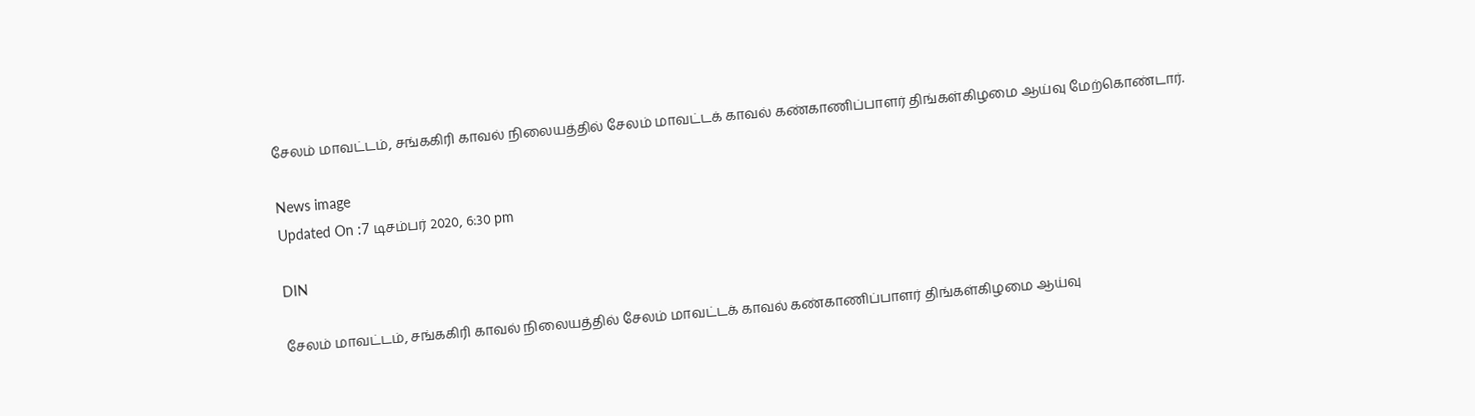சேலம் மாவட்டம், சங்ககிரி காவல் நிலையத்தில் சேலம் மாவட்டக் காவல் கண்காணிப்பாளர் திங்கள்கிழமை ஆய்வு மேற்கொண்டார்.

News image
Updated On :7 டிசம்பர் 2020, 6:30 pm

DIN

சேலம் மாவட்டம், சங்ககிரி காவல் நிலையத்தில் சேலம் மாவட்டக் காவல் கண்காணிப்பாளர் திங்கள்கிழமை ஆய்வு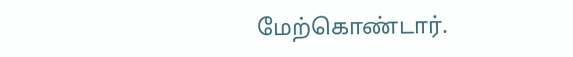மேற்கொண்டார்.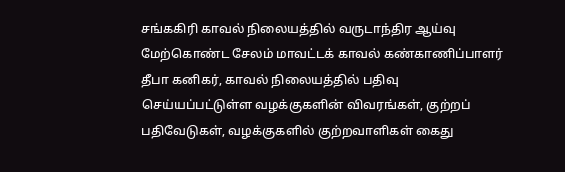சங்ககிரி காவல் நிலையத்தில் வருடாந்திர ஆய்வு மேற்கொண்ட சேலம் மாவட்டக் காவல் கண்காணிப்பாளர் தீபா கனிகர், காவல் நிலையத்தில் பதிவு செய்யப்பட்டுள்ள வழக்குகளின் விவரங்கள், குற்றப் பதிவேடுகள், வழக்குகளில் குற்றவாளிகள் கைது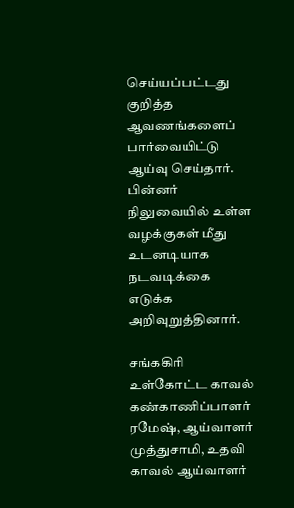செய்யப்பட்டது குறித்த ஆவணங்களைப் பார்வையிட்டு ஆய்வு செய்தார். பின்னர் நிலுவையில் உள்ள வழக்குகள் மீது உடனடியாக நடவடிக்கை எடுக்க அறிவுறுத்தினார்.

சங்ககிரி உள்கோட்ட காவல் கண்காணிப்பாளர் ரமேஷ், ஆய்வாளர் முத்துசாமி, உதவி காவல் ஆய்வாளர்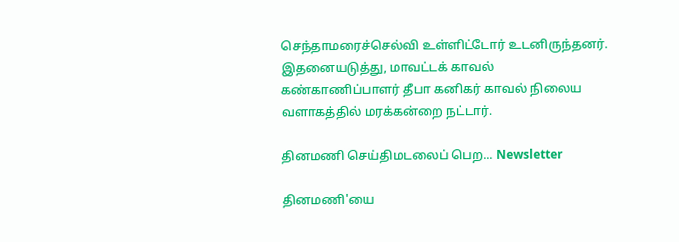செந்தாமரைச்செல்வி உள்ளிட்டோர் உடனிருந்தனர். இதனையடுத்து, மாவட்டக் காவல் கண்காணிப்பாளர் தீபா கனிகர் காவல் நிலைய வளாகத்தில் மரக்கன்றை நட்டார்.

தினமணி செய்திமடலைப் பெற... Newsletter

தினமணி'யை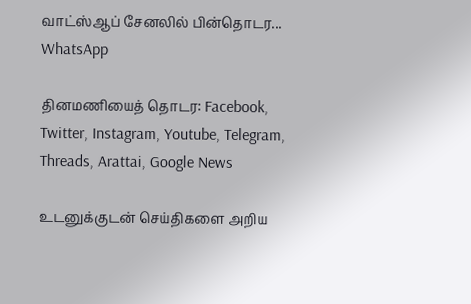வாட்ஸ்ஆப் சேனலில் பின்தொடர... WhatsApp

தினமணியைத் தொடர: Facebook, Twitter, Instagram, Youtube, Telegram, Threads, Arattai, Google News

உடனுக்குடன் செய்திகளை அறிய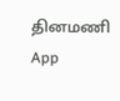தினமணி App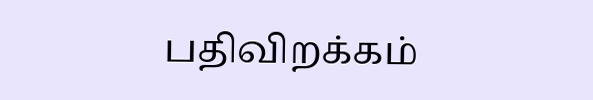பதிவிறக்கம்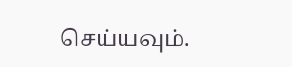செய்யவும்.